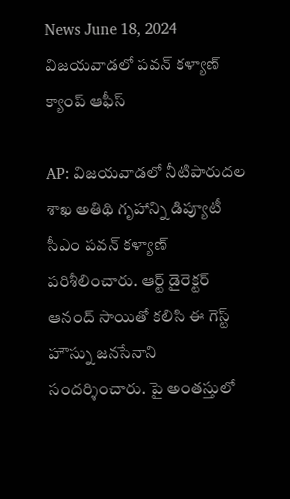News June 18, 2024
విజయవాడలో పవన్ కళ్యాణ్ క్యాంప్ ఆఫీస్

AP: విజయవాడలో నీటిపారుదల శాఖ అతిథి గృహాన్ని డిప్యూటీ సీఎం పవన్ కళ్యాణ్ పరిశీలించారు. ఆర్ట్ డైరెక్టర్ ఆనంద్ సాయితో కలిసి ఈ గెస్ట్ హౌస్ను జనసేనాని సందర్శించారు. పై అంతస్తులో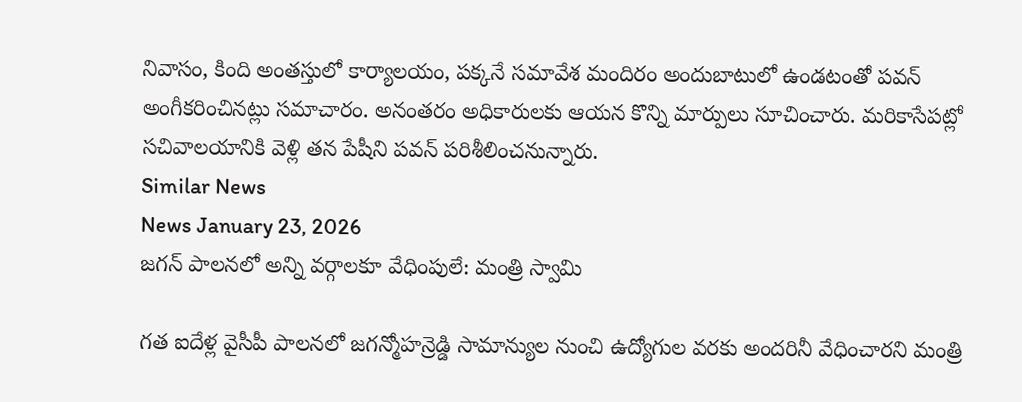నివాసం, కింది అంతస్తులో కార్యాలయం, పక్కనే సమావేశ మందిరం అందుబాటులో ఉండటంతో పవన్ అంగీకరించినట్లు సమాచారం. అనంతరం అధికారులకు ఆయన కొన్ని మార్పులు సూచించారు. మరికాసేపట్లో సచివాలయానికి వెళ్లి తన పేషీని పవన్ పరిశీలించనున్నారు.
Similar News
News January 23, 2026
జగన్ పాలనలో అన్ని వర్గాలకూ వేధింపులే: మంత్రి స్వామి

గత ఐదేళ్ల వైసీపీ పాలనలో జగన్మోహన్రెడ్డి సామాన్యుల నుంచి ఉద్యోగుల వరకు అందరినీ వేధించారని మంత్రి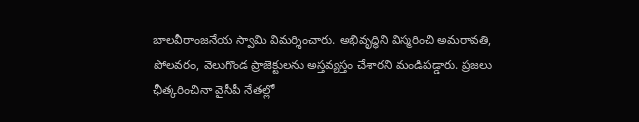బాలవీరాంజనేయ స్వామి విమర్శించారు. అభివృద్ధిని విస్మరించి అమరావతి, పోలవరం, వెలుగొండ ప్రాజెక్టులను అస్తవ్యస్తం చేశారని మండిపడ్డారు. ప్రజలు ఛీత్కరించినా వైసీపీ నేతల్లో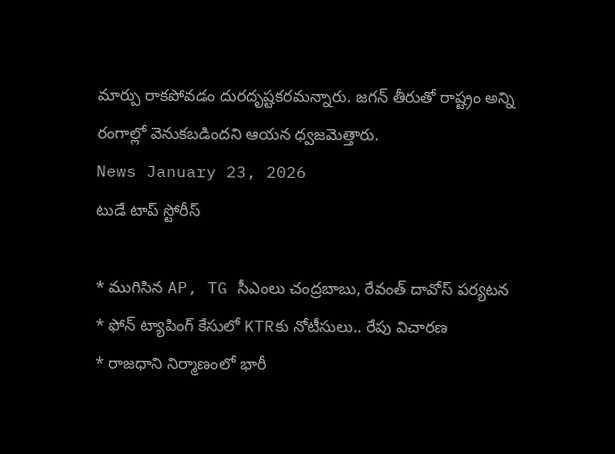మార్పు రాకపోవడం దురదృష్టకరమన్నారు. జగన్ తీరుతో రాష్ట్రం అన్ని రంగాల్లో వెనుకబడిందని ఆయన ధ్వజమెత్తారు.
News January 23, 2026
టుడే టాప్ స్టోరీస్

* ముగిసిన AP, TG సీఎంలు చంద్రబాబు, రేవంత్ దావోస్ పర్యటన
* ఫోన్ ట్యాపింగ్ కేసులో KTRకు నోటీసులు.. రేపు విచారణ
* రాజధాని నిర్మాణంలో భారీ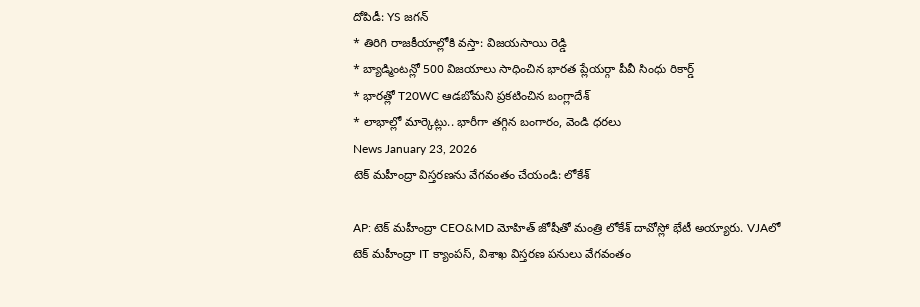దోపిడీ: YS జగన్
* తిరిగి రాజకీయాల్లోకి వస్తా: విజయసాయి రెడ్డి
* బ్యాడ్మింటన్లో 500 విజయాలు సాధించిన భారత ప్లేయర్గా పీవీ సింధు రికార్డ్
* భారత్లో T20WC ఆడబోమని ప్రకటించిన బంగ్లాదేశ్
* లాభాల్లో మార్కెట్లు.. భారీగా తగ్గిన బంగారం, వెండి ధరలు
News January 23, 2026
టెక్ మహీంద్రా విస్తరణను వేగవంతం చేయండి: లోకేశ్

AP: టెక్ మహీంద్రా CEO&MD మోహిత్ జోషీతో మంత్రి లోకేశ్ దావోస్లో భేటీ అయ్యారు. VJAలో టెక్ మహీంద్రా IT క్యాంపస్, విశాఖ విస్తరణ పనులు వేగవంతం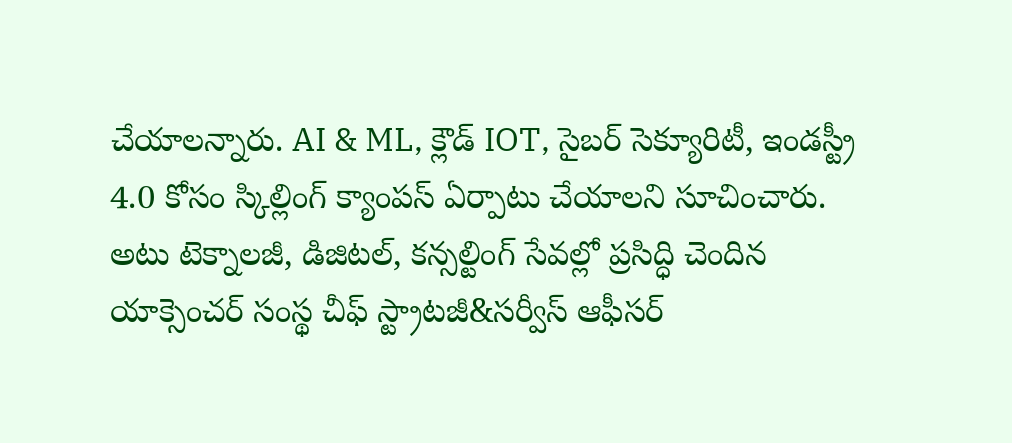చేయాలన్నారు. AI & ML, క్లౌడ్ IOT, సైబర్ సెక్యూరిటీ, ఇండస్ట్రీ 4.0 కోసం స్కిల్లింగ్ క్యాంపస్ ఏర్పాటు చేయాలని సూచించారు. అటు టెక్నాలజీ, డిజిటల్, కన్సల్టింగ్ సేవల్లో ప్రసిద్ధి చెందిన యాక్సెంచర్ సంస్థ చీఫ్ స్ట్రాటజీ&సర్వీస్ ఆఫీసర్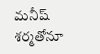మనీష్ శర్మతోనూ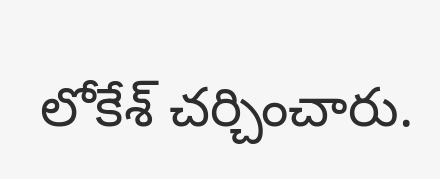లోకేశ్ చర్చించారు.